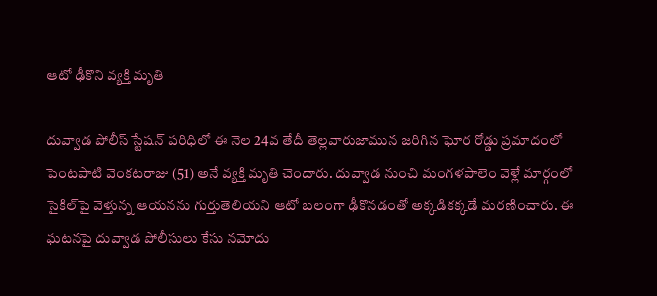ఆటో ఢీకొని వ్యక్తి మృతి

దువ్వాడ పోలీస్ స్టేషన్ పరిధిలో ఈ నెల 24వ తేదీ తెల్లవారుజామున జరిగిన ఘోర రోడ్డు ప్రమాదంలో పెంటపాటి వెంకటరాజు (51) అనే వ్యక్తి మృతి చెందారు. దువ్వాడ నుంచి మంగళపాలెం వెళ్లే మార్గంలో సైకిల్‌పై వెళ్తున్న ఆయనను గుర్తుతెలియని ఆటో బలంగా ఢీకొనడంతో అక్కడికక్కడే మరణించారు. ఈ ఘటనపై దువ్వాడ పోలీసులు కేసు నమోదు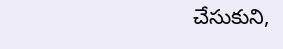చేసుకుని,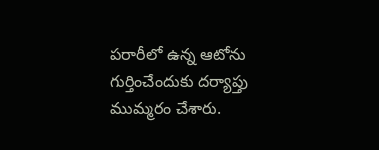పరారీలో ఉన్న ఆటోను గుర్తించేందుకు దర్యాప్తు ముమ్మరం చేశారు.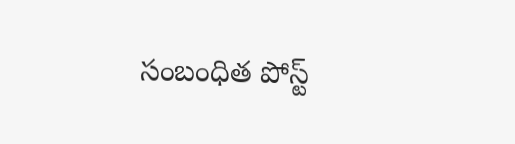సంబంధిత పోస్ట్